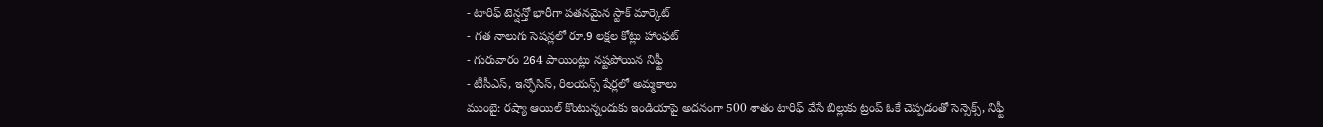- టారిఫ్ టెన్షన్తో భారీగా పతనమైన స్టాక్ మార్కెట్
- గత నాలుగు సెషన్లలో రూ.9 లక్షల కోట్లు హాంఫట్
- గురువారం 264 పాయింట్లు నష్టపోయిన నిఫ్టీ
- టీసీఎస్, ఇన్ఫోసిస్, రిలయన్స్ షేర్లలో అమ్మకాలు
ముంబై: రష్యా ఆయిల్ కొంటున్నందుకు ఇండియాపై అదనంగా 500 శాతం టారిఫ్ వేసే బిల్లుకు ట్రంప్ ఓకే చెప్పడంతో సెన్సెక్స్, నిఫ్టీ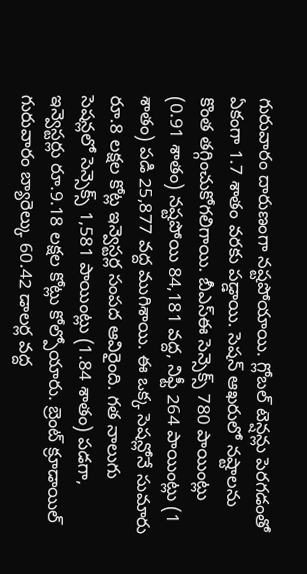గురువారం దారుణంగా నష్టపోయాయి. గ్లోబల్ టెన్షన్లు పెరగడంతో ఏకంగా 1.7 శాతం వరకు పడ్డాయి. సెషన్ ఆఖరులో నష్టాలను కొంత తగ్గించుకోగలిగాయి. బీఎస్ఈ సెన్సెక్స్ 780 పాయింట్లు (0.91 శాతం) నష్టపోయి 84,181 వద్ద, నిఫ్టీ 264 పాయింట్లు (1 శాతం) పడి 25,877 వద్ద ముగిశాయి. ఈ ఒక్క సెషన్లోనే సుమారు రూ.8 లక్షల కోట్ల ఇన్వెస్టర్ల సంపద ఆవిరైంది. గత నాలుగు సెషన్లలో సెన్సెక్స్ 1,581 పాయింట్లు (1.84 శాతం) పడగా, ఇన్వెస్టర్లు రూ.9.18 లక్షల కోట్లు కోల్పోయారు. బ్రెంట్ క్రూడాయిల్ గురువారం బ్యారెల్కు 60.42 డాలర్ల వద్ద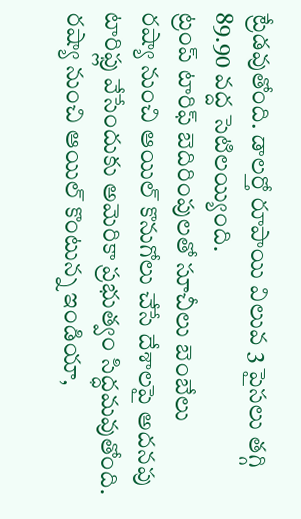ట్రేడవుతోంది. డాలర్తో రూపాయి విలువ 3 పైసలు తగ్గి 89.90 వద్ద సెటిలయ్యింది.
ట్రంప్ టారిఫ్ బెదిరింపులతో సూచీలు బెంబేలు
రష్యా నుంచి ఆయిల్ కొనుగోలు చేసే దేశాలపై అదనపు టారిఫ్లు వేసేందుకు అమెరికా ప్రభుత్వం సిద్ధమవుతోంది. రష్యా నుంచి ఆయిల్ కొంటున్న ఇండియా,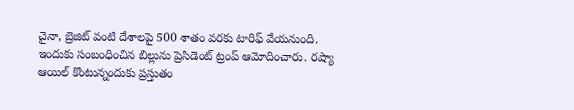చైనా, బ్రెజిట్ వంటి దేశాలపై 500 శాతం వరకు టారిఫ్ వేయనుంది. ఇందుకు సంబంధించిన బిల్లును ప్రెసిడెంట్ ట్రంప్ ఆమోదించారు. రష్యా ఆయిల్ కొంటున్నందుకు ప్రస్తుతం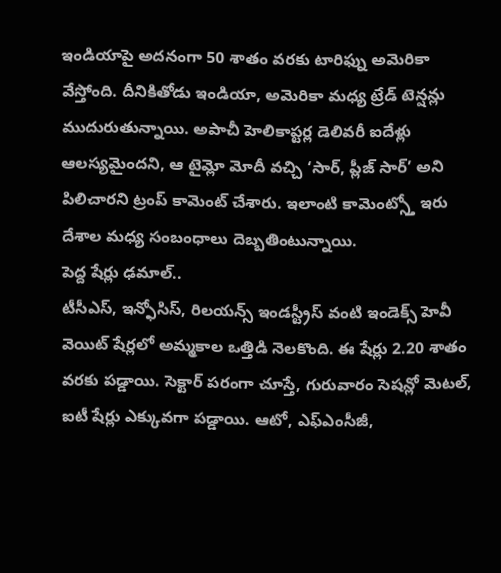ఇండియాపై అదనంగా 50 శాతం వరకు టారిఫ్ను అమెరికా వేస్తోంది. దీనికితోడు ఇండియా, అమెరికా మధ్య ట్రేడ్ టెన్షన్లు ముదురుతున్నాయి. అపాచీ హెలికాప్టర్ల డెలివరీ ఐదేళ్లు ఆలస్యమైందని, ఆ టైమ్లో మోదీ వచ్చి ‘సార్, ప్లీజ్ సార్’ అని పిలిచారని ట్రంప్ కామెంట్ చేశారు. ఇలాంటి కామెంట్స్తో ఇరు దేశాల మధ్య సంబంధాలు దెబ్బతింటున్నాయి.
పెద్ద షేర్లు ఢమాల్..
టీసీఎస్, ఇన్ఫోసిస్, రిలయన్స్ ఇండస్ట్రీస్ వంటి ఇండెక్స్ హెవీ వెయిట్ షేర్లలో అమ్మకాల ఒత్తిడి నెలకొంది. ఈ షేర్లు 2.20 శాతం వరకు పడ్డాయి. సెక్టార్ పరంగా చూస్తే, గురువారం సెషన్లో మెటల్, ఐటీ షేర్లు ఎక్కువగా పడ్డాయి. ఆటో, ఎఫ్ఎంసీజీ,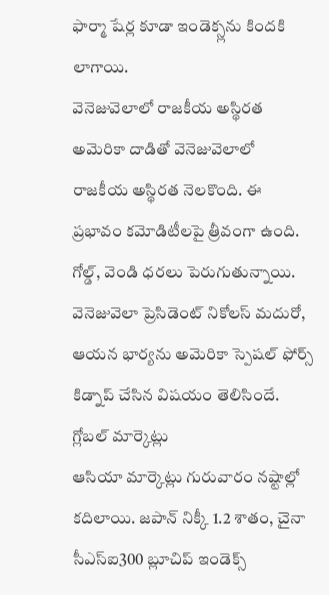ఫార్మా షేర్ల కూడా ఇండెక్స్లను కిందకి లాగాయి.
వెనెజువెలాలో రాజకీయ అస్థిరత
అమెరికా దాడితో వెనెజువెలాలో రాజకీయ అస్థిరత నెలకొంది. ఈ ప్రభావం కమోడిటీలపై త్రీవంగా ఉంది. గోల్డ్, వెండి ధరలు పెరుగుతున్నాయి. వెనెజువెలా ప్రెసిడెంట్ నికోలస్ మదురో, ఆయన భార్యను అమెరికా స్పెషల్ ఫోర్స్ కిడ్నాప్ చేసిన విషయం తెలిసిందే.
గ్లోబల్ మార్కెట్లు
ఆసియా మార్కెట్లు గురువారం నష్టాల్లో కదిలాయి. జపాన్ నిక్కీ 1.2 శాతం, చైనా సీఎస్ఐ300 బ్లూచిప్ ఇండెక్స్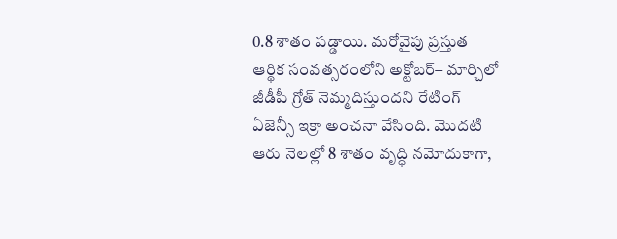0.8 శాతం పడ్డాయి. మరోవైపు ప్రస్తుత ఆర్థిక సంవత్సరంలోని అక్టోబర్– మార్చిలో జీడీపీ గ్రోత్ నెమ్మదిస్తుందని రేటింగ్ ఏజెన్సీ ఇక్రా అంచనా వేసింది. మొదటి ఆరు నెలల్లో 8 శాతం వృద్ధి నమోదుకాగా,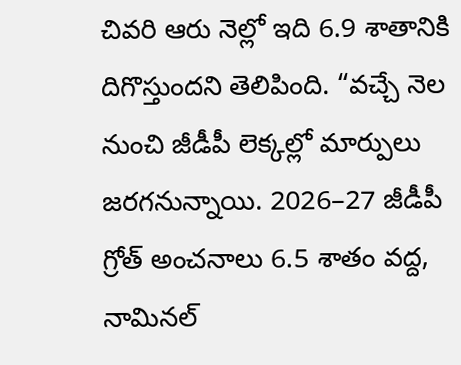చివరి ఆరు నెల్లో ఇది 6.9 శాతానికి దిగొస్తుందని తెలిపింది. “వచ్చే నెల నుంచి జీడీపీ లెక్కల్లో మార్పులు జరగనున్నాయి. 2026–27 జీడీపీ గ్రోత్ అంచనాలు 6.5 శాతం వద్ద, నామినల్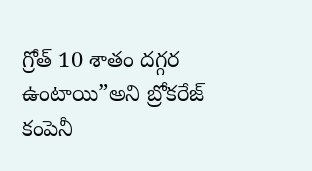గ్రోత్ 10 శాతం దగ్గర ఉంటాయి”అని బ్రోకరేజ్ కంపెనీ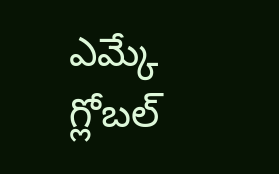ఎమ్కే గ్లోబల్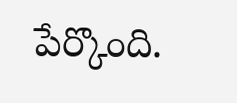పేర్కొంది.